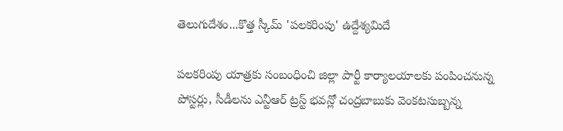తెలుగుదేశం...కొత్త స్కీమ్ 'పలకరింపు' ఉద్దేశ్యమిదే

పలకరింపు యాత్రకు సంబంధించి జిల్లా పార్టీ కార్యాలయాలకు పంపించనున్న పోస్టర్లు, సీడీలను ఎన్టీఆర్ ట్రస్ట్ భవన్లో చంద్రబాబుకు వెంకటసుబ్బన్న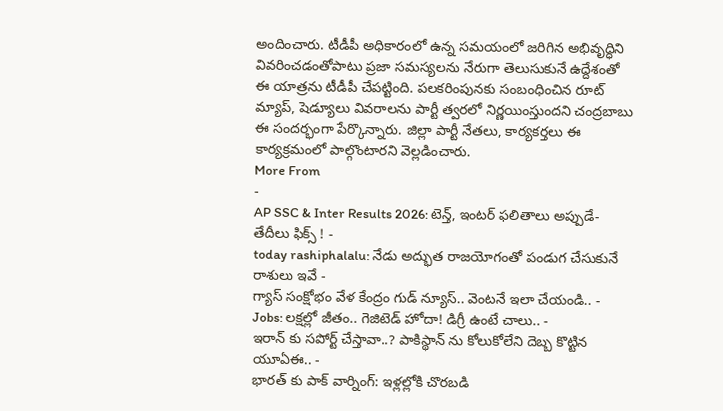అందించారు. టీడీపీ అధికారంలో ఉన్న సమయంలో జరిగిన అభివృద్ధిని వివరించడంతోపాటు ప్రజా సమస్యలను నేరుగా తెలుసుకునే ఉద్దేశంతో ఈ యాత్రను టీడీపీ చేపట్టింది. పలకరింపునకు సంబంధించిన రూట్ మ్యాప్, షెడ్యూలు వివరాలను పార్టీ త్వరలో నిర్ణయింస్తుందని చంద్రబాబు ఈ సందర్భంగా పేర్కొన్నారు. జిల్లా పార్టీ నేతలు, కార్యకర్తలు ఈ కార్యక్రమంలో పాల్గొంటారని వెల్లడించారు.
More From
-
AP SSC & Inter Results 2026: టెన్త్, ఇంటర్ ఫలితాలు అప్పుడే-తేదీలు ఫిక్స్ ! -
today rashiphalalu: నేడు అద్భుత రాజయోగంతో పండుగ చేసుకునే రాశులు ఇవే -
గ్యాస్ సంక్షోభం వేళ కేంద్రం గుడ్ న్యూస్.. వెంటనే ఇలా చేయండి.. -
Jobs: లక్షల్లో జీతం.. గెజిటెడ్ హోదా! డిగ్రీ ఉంటే చాలు.. -
ఇరాన్ కు సపోర్ట్ చేస్తావా..? పాకిస్థాన్ ను కోలుకోలేని దెబ్బ కొట్టిన యూఏఈ.. -
భారత్ కు పాక్ వార్నింగ్: ఇళ్లల్లోకి చొరబడి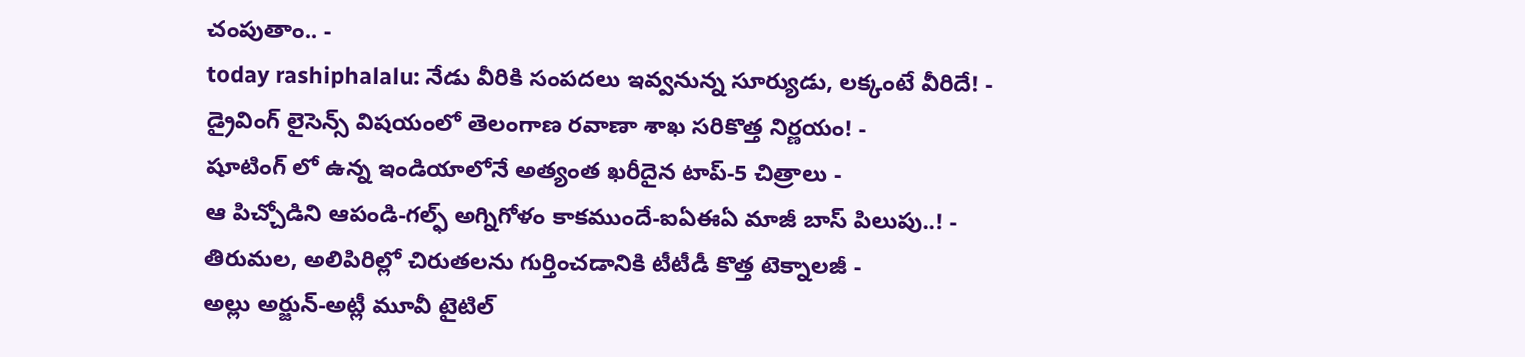చంపుతాం.. -
today rashiphalalu: నేడు వీరికి సంపదలు ఇవ్వనున్న సూర్యుడు, లక్కంటే వీరిదే! -
డ్రైవింగ్ లైసెన్స్ విషయంలో తెలంగాణ రవాణా శాఖ సరికొత్త నిర్ణయం! -
షూటింగ్ లో ఉన్న ఇండియాలోనే అత్యంత ఖరీదైన టాప్-5 చిత్రాలు -
ఆ పిచ్చోడిని ఆపండి-గల్ఫ్ అగ్నిగోళం కాకముందే-ఐఏఈఏ మాజీ బాస్ పిలుపు..! -
తిరుమల, అలిపిరిల్లో చిరుతలను గుర్తించడానికి టీటీడీ కొత్త టెక్నాలజీ -
అల్లు అర్జున్-అట్లీ మూవీ టైటిల్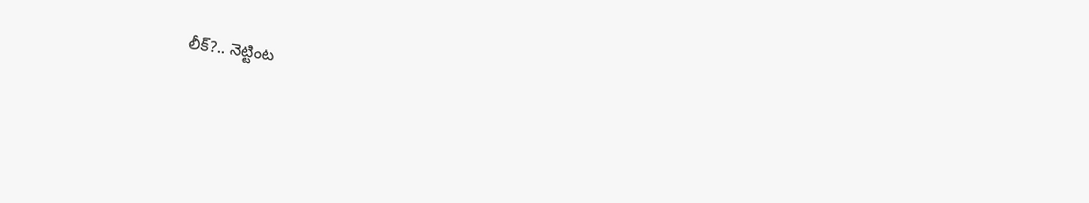లీక్?.. నెట్టింట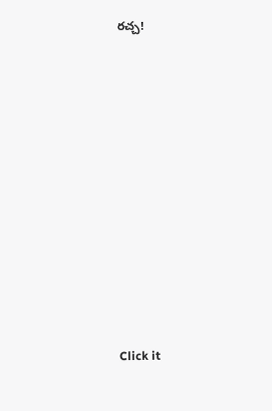రచ్చ!












Click it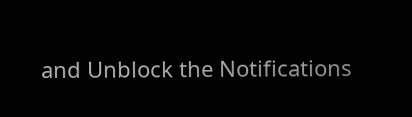and Unblock the Notifications